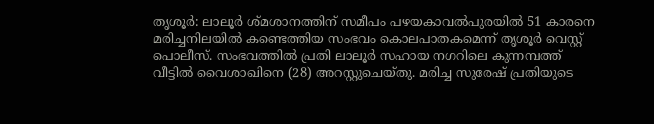തൃശൂർ: ലാലൂർ ശ്മശാനത്തിന് സമീപം പഴയകാവൽപുരയിൽ 51 കാരനെ മരിച്ചനിലയിൽ കണ്ടെത്തിയ സംഭവം കൊലപാതകമെന്ന് തൃശൂർ വെസ്റ്റ് പൊലീസ്. സംഭവത്തിൽ പ്രതി ലാലൂർ സഹായ നഗറിലെ കുന്നമ്പത്ത് വീട്ടിൽ വൈശാഖിനെ (28) അറസ്റ്റുചെയ്തു. മരിച്ച സുരേഷ് പ്രതിയുടെ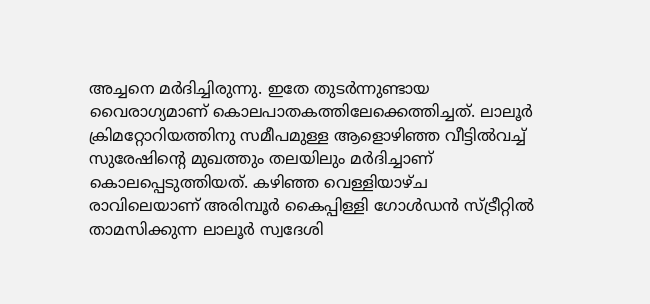അച്ചനെ മർദിച്ചിരുന്നു. ഇതേ തുടർന്നുണ്ടായ വൈരാഗ്യമാണ് കൊലപാതകത്തിലേക്കെത്തിച്ചത്. ലാലൂർ ക്രിമറ്റോറിയത്തിനു സമീപമുള്ള ആളൊഴിഞ്ഞ വീട്ടിൽവച്ച് സുരേഷിൻ്റെ മുഖത്തും തലയിലും മർദിച്ചാണ് കൊലപ്പെടുത്തിയത്. കഴിഞ്ഞ വെള്ളിയാഴ്ച രാവിലെയാണ് അരിമ്പൂർ കൈപ്പിള്ളി ഗോൾഡൻ സ്ട്രീറ്റിൽ താമസിക്കുന്ന ലാലൂർ സ്വദേശി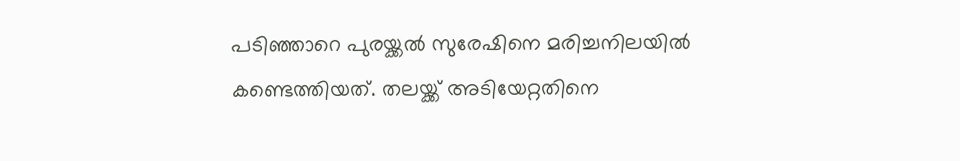പടിഞ്ഞാറെ പുരയ്ക്കൽ സുരേഷിനെ മരിച്ചനിലയിൽ കണ്ടെത്തിയത്. തലയ്ക്ക് അടിയേറ്റതിനെ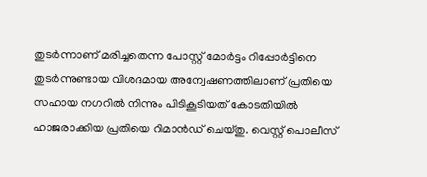തുടർന്നാണ് മരിച്ചതെന്ന പോസ്റ്റ് മോർട്ടം റിപ്പോർട്ടിനെ തുടർന്നുണ്ടായ വിശദമായ അന്വേഷണത്തിലാണ് പ്രതിയെ സഹായ നഗറിൽ നിന്നും പിടികൂടിയത് കോടതിയിൽ ഹാജരാക്കിയ പ്രതിയെ റിമാൻഡ് ചെയ്തു. വെസ്റ്റ് പൊലീസ്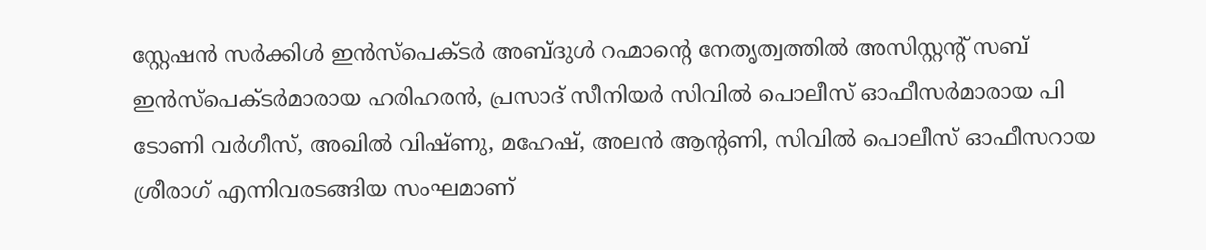സ്റ്റേഷൻ സർക്കിൾ ഇൻസ്പെക്ടർ അബ്ദുൾ റഹ്മാൻ്റെ നേതൃത്വത്തിൽ അസിസ്റ്റന്റ് സബ് ഇൻസ്പെക്ടർമാരായ ഹരിഹരൻ, പ്രസാദ് സീനിയർ സിവിൽ പൊലീസ് ഓഫീസർമാരായ പി ടോണി വർഗീസ്, അഖിൽ വിഷ്ണു, മഹേഷ്, അലൻ ആൻ്റണി, സിവിൽ പൊലീസ് ഓഫീസറായ ശ്രീരാഗ് എന്നിവരടങ്ങിയ സംഘമാണ്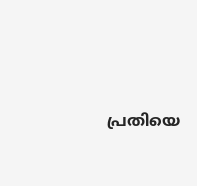പ്രതിയെ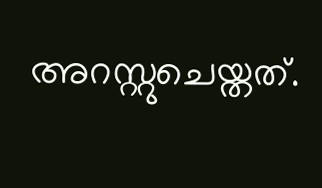അറസ്റ്റുചെയ്തത്.